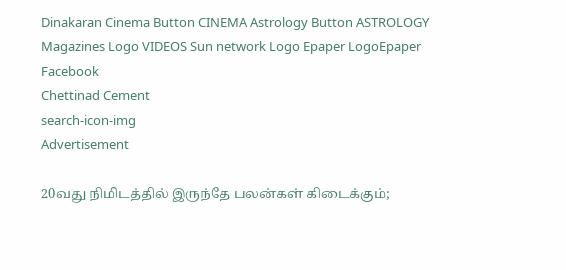Dinakaran Cinema Button CINEMA Astrology Button ASTROLOGY  Magazines Logo VIDEOS Sun network Logo Epaper LogoEpaper Facebook
Chettinad Cement
search-icon-img
Advertisement

20வது நிமிடத்தில் இருந்தே பலன்கள் கிடைக்கும்;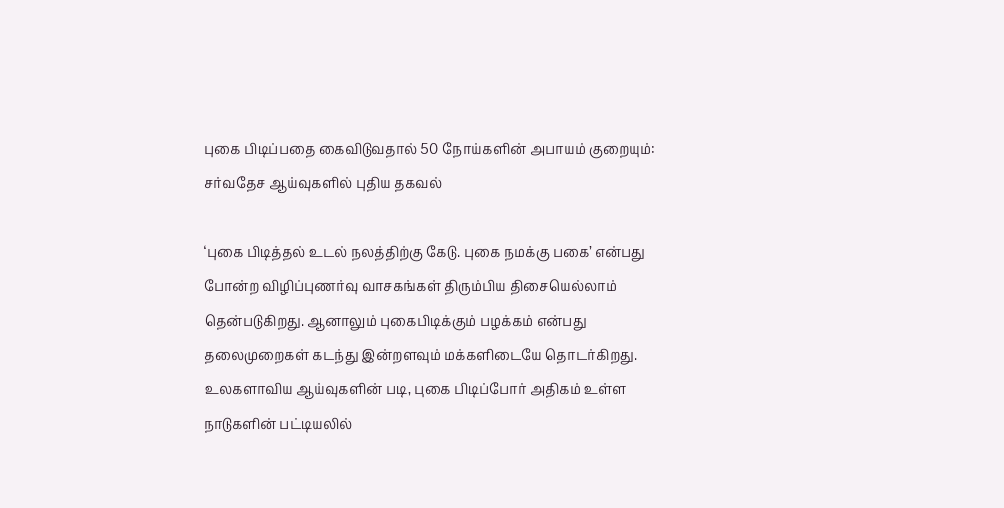புகை பிடிப்பதை கைவிடுவதால் 50 நோய்களின் அபாயம் குறையும்: சர்வதேச ஆய்வுகளில் புதிய தகவல்

‘புகை பிடித்தல் உடல் நலத்திற்கு கேடு. புகை நமக்கு பகை’ என்பது போன்ற விழிப்புணர்வு வாசகங்கள் திரும்பிய திசையெல்லாம் தென்படுகிறது. ஆனாலும் புகைபிடிக்கும் பழக்கம் என்பது தலைமுறைகள் கடந்து இன்றளவும் மக்களிடையே தொடர்கிறது. உலகளாவிய ஆய்வுகளின் படி, புகை பிடிப்போர் அதிகம் உள்ள நாடுகளின் பட்டியலில்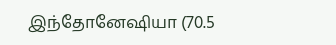இந்தோனேஷியா (70.5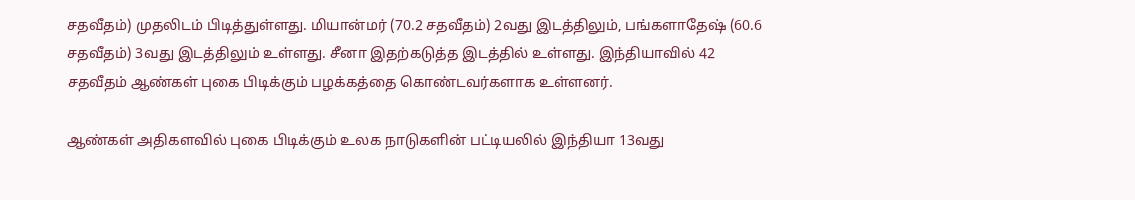சதவீதம்) முதலிடம் பிடித்துள்ளது. மியான்மர் (70.2 சதவீதம்) 2வது இடத்திலும், பங்களாதேஷ் (60.6 சதவீதம்) 3வது இடத்திலும் உள்ளது. சீனா இதற்கடுத்த இடத்தில் உள்ளது. இந்தியாவில் 42 சதவீதம் ஆண்கள் புகை பிடிக்கும் பழக்கத்தை கொண்டவர்களாக உள்ளனர்.

ஆண்கள் அதிகளவில் புகை பிடிக்கும் உலக நாடுகளின் பட்டியலில் இந்தியா 13வது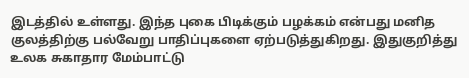இடத்தில் உள்ளது. இந்த புகை பிடிக்கும் பழக்கம் என்பது மனித குலத்திற்கு பல்வேறு பாதிப்புகளை ஏற்படுத்துகிறது. இதுகுறித்து உலக சுகாதார மேம்பாட்டு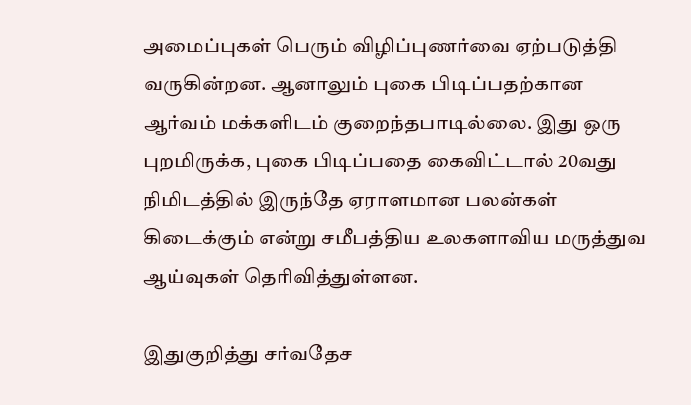அமைப்புகள் பெரும் விழிப்புணர்வை ஏற்படுத்தி வருகின்றன. ஆனாலும் புகை பிடிப்பதற்கான ஆர்வம் மக்களிடம் குறைந்தபாடில்லை. இது ஒரு புறமிருக்க, புகை பிடிப்பதை கைவிட்டால் 20வது நிமிடத்தில் இருந்தே ஏராளமான பலன்கள் கிடைக்கும் என்று சமீபத்திய உலகளாவிய மருத்துவ ஆய்வுகள் தெரிவித்துள்ளன.

இதுகுறித்து சர்வதேச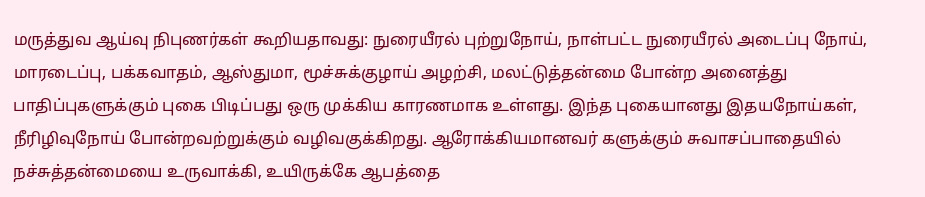மருத்துவ ஆய்வு நிபுணர்கள் கூறியதாவது: நுரையீரல் புற்றுநோய், நாள்பட்ட நுரையீரல் அடைப்பு நோய், மாரடைப்பு, பக்கவாதம், ஆஸ்துமா, மூச்சுக்குழாய் அழற்சி, மலட்டுத்தன்மை போன்ற அனைத்து பாதிப்புகளுக்கும் புகை பிடிப்பது ஒரு முக்கிய காரணமாக உள்ளது. இந்த புகையானது இதயநோய்கள், நீரிழிவுநோய் போன்றவற்றுக்கும் வழிவகுக்கிறது. ஆரோக்கியமானவர் களுக்கும் சுவாசப்பாதையில் நச்சுத்தன்மையை உருவாக்கி, உயிருக்கே ஆபத்தை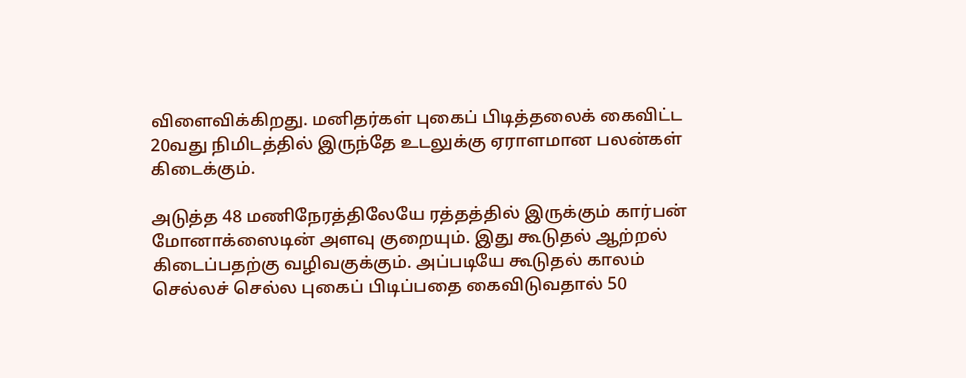விளைவிக்கிறது. மனிதர்கள் புகைப் பிடித்தலைக் கைவிட்ட 20வது நிமிடத்தில் இருந்தே உடலுக்கு ஏராளமான பலன்கள் கிடைக்கும்.

அடுத்த 48 மணிநேரத்திலேயே ரத்தத்தில் இருக்கும் கார்பன் மோனாக்ஸைடின் அளவு குறையும். இது கூடுதல் ஆற்றல் கிடைப்பதற்கு வழிவகுக்கும். அப்படியே கூடுதல் காலம் செல்லச் செல்ல புகைப் பிடிப்பதை கைவிடுவதால் 50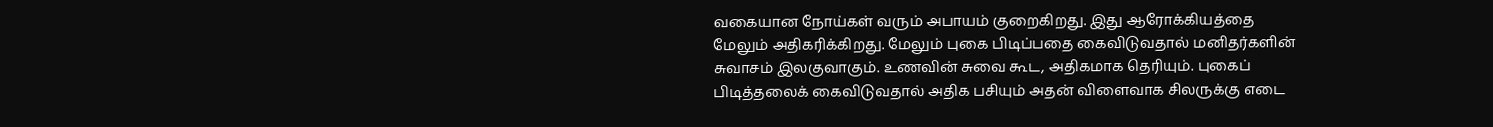வகையான நோய்கள் வரும் அபாயம் குறைகிறது. இது ஆரோக்கியத்தை மேலும் அதிகரிக்கிறது. மேலும் புகை பிடிப்பதை கைவிடுவதால் மனிதர்களின் சுவாசம் இலகுவாகும். உணவின் சுவை கூட, அதிகமாக தெரியும். புகைப் பிடித்தலைக் கைவிடுவதால் அதிக பசியும் அதன் விளைவாக சிலருக்கு எடை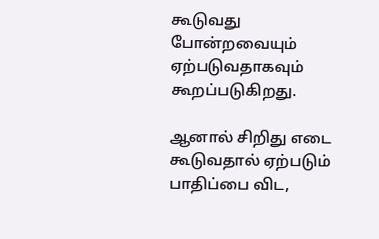கூடுவது போன்றவையும் ஏற்படுவதாகவும் கூறப்படுகிறது.

ஆனால் சிறிது எடை கூடுவதால் ஏற்படும் பாதிப்பை விட,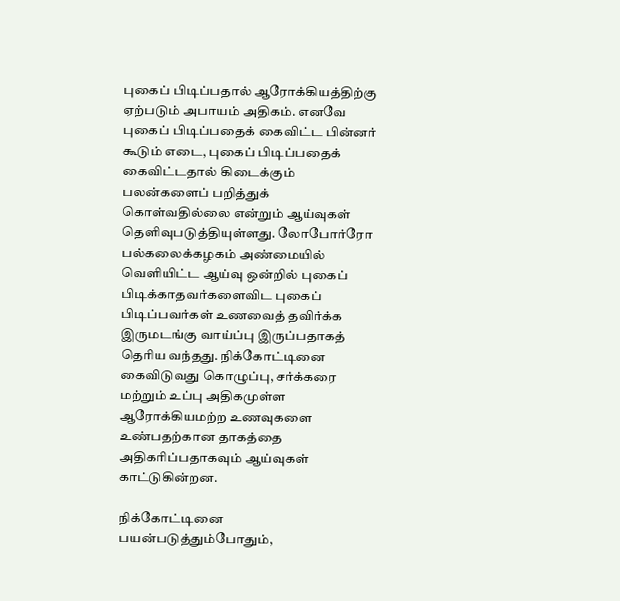புகைப் பிடிப்பதால் ஆரோக்கியத்திற்கு ஏற்படும் அபாயம் அதிகம். எனவே புகைப் பிடிப்பதைக் கைவிட்ட பின்னர் கூடும் எடை, புகைப் பிடிப்பதைக் கைவிட்டதால் கிடைக்கும் பலன்களைப் பறித்துக் கொள்வதில்லை என்றும் ஆய்வுகள் தெளிவுபடுத்தியுள்ளது. லோபோர்ரோ பல்கலைக்கழகம் அண்மையில் வெளியிட்ட ஆய்வு ஒன்றில் புகைப் பிடிக்காதவர்களைவிட புகைப் பிடிப்பவர்கள் உணவைத் தவிர்க்க இருமடங்கு வாய்ப்பு இருப்பதாகத் தெரிய வந்தது. நிக்கோட்டினை கைவிடுவது கொழுப்பு, சர்க்கரை மற்றும் உப்பு அதிகமுள்ள ஆரோக்கியமற்ற உணவுகளை உண்பதற்கான தாகத்தை அதிகரிப்பதாகவும் ஆய்வுகள் காட்டுகின்றன.

நிக்கோட்டினை பயன்படுத்தும்போதும்,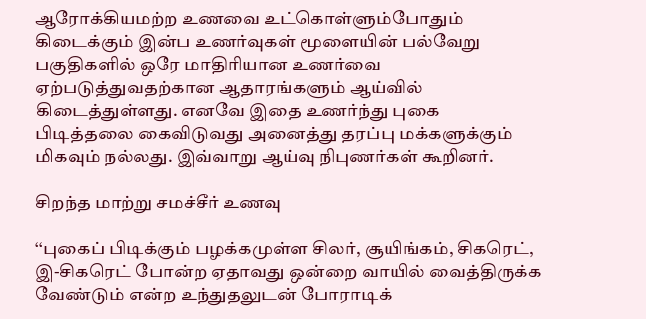ஆரோக்கியமற்ற உணவை உட்கொள்ளும்போதும் கிடைக்கும் இன்ப உணர்வுகள் மூளையின் பல்வேறு பகுதிகளில் ஒரே மாதிரியான உணர்வை ஏற்படுத்துவதற்கான ஆதாரங்களும் ஆய்வில் கிடைத்துள்ளது. எனவே இதை உணர்ந்து புகை பிடித்தலை கைவிடுவது அனைத்து தரப்பு மக்களுக்கும் மிகவும் நல்லது. இவ்வாறு ஆய்வு நிபுணர்கள் கூறினர்.

சிறந்த மாற்று சமச்சீர் உணவு

‘‘புகைப் பிடிக்கும் பழக்கமுள்ள சிலர், சூயிங்கம், சிகரெட், இ-சிகரெட் போன்ற ஏதாவது ஒன்றை வாயில் வைத்திருக்க வேண்டும் என்ற உந்துதலுடன் போராடிக்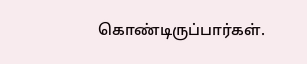கொண்டிருப்பார்கள்.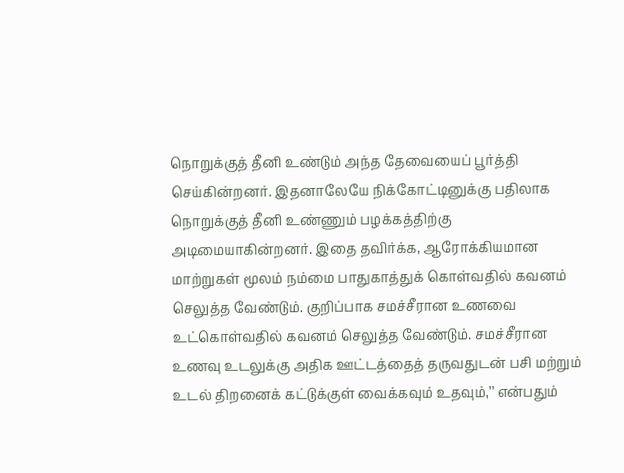நொறுக்குத் தீனி உண்டும் அந்த தேவையைப் பூர்த்தி செய்கின்றனர். இதனாலேயே நிக்கோட்டினுக்கு பதிலாக நொறுக்குத் தீனி உண்ணும் பழக்கத்திற்கு அடிமையாகின்றனர். இதை தவிர்க்க, ஆரோக்கியமான மாற்றுகள் மூலம் நம்மை பாதுகாத்துக் கொள்வதில் கவனம் செலுத்த வேண்டும். குறிப்பாக சமச்சீரான உணவை உட்கொள்வதில் கவனம் செலுத்த வேண்டும். சமச்சீரான உணவு உடலுக்கு அதிக ஊட்டத்தைத் தருவதுடன் பசி மற்றும் உடல் திறனைக் கட்டுக்குள் வைக்கவும் உதவும்,’’ என்பதும்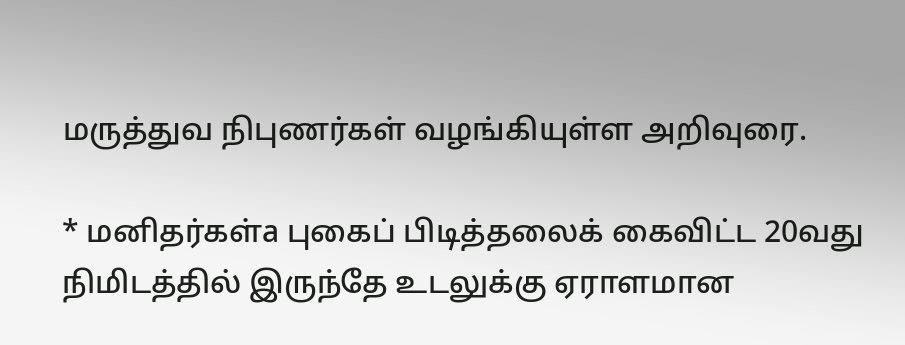மருத்துவ நிபுணர்கள் வழங்கியுள்ள அறிவுரை.

* மனிதர்கள்a புகைப் பிடித்தலைக் கைவிட்ட 20வது நிமிடத்தில் இருந்தே உடலுக்கு ஏராளமான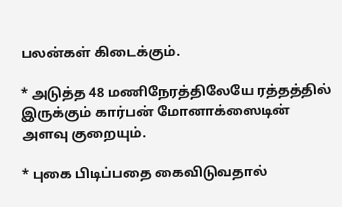பலன்கள் கிடைக்கும்.

* அடுத்த 48 மணிநேரத்திலேயே ரத்தத்தில் இருக்கும் கார்பன் மோனாக்ஸைடின் அளவு குறையும்.

* புகை பிடிப்பதை கைவிடுவதால்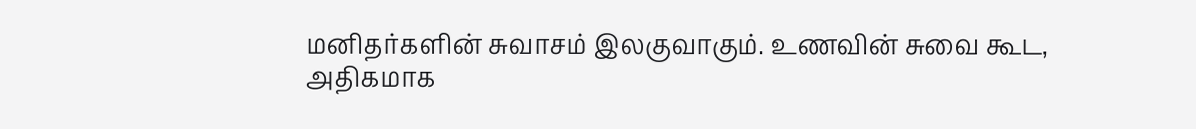மனிதர்களின் சுவாசம் இலகுவாகும். உணவின் சுவை கூட, அதிகமாக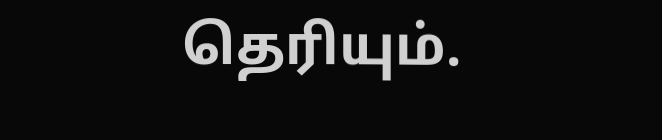தெரியும்.